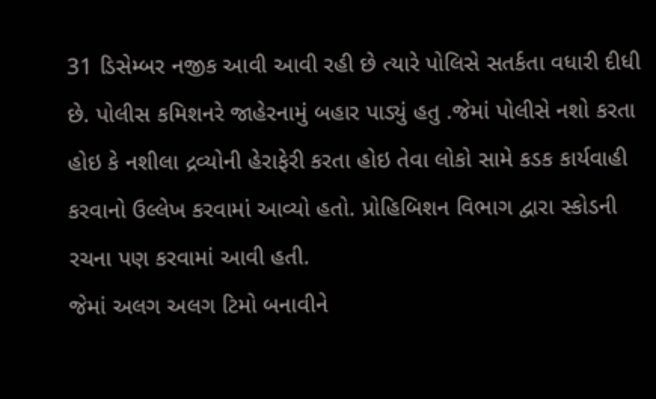31 ડિસેમ્બર નજીક આવી આવી રહી છે ત્યારે પોલિસે સતર્કતા વધારી દીધી છે. પોલીસ કમિશનરે જાહેરનામું બહાર પાડ્યું હતુ .જેમાં પોલીસે નશો કરતા હોઇ કે નશીલા દ્રવ્યોની હેરાફેરી કરતા હોઇ તેવા લોકો સામે કડક કાર્યવાહી કરવાનો ઉલ્લેખ કરવામાં આવ્યો હતો. પ્રોહિબિશન વિભાગ દ્વારા સ્કોડની રચના પણ કરવામાં આવી હતી.
જેમાં અલગ અલગ ટિમો બનાવીને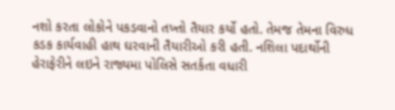નશો કરતા લોકોને પકડવાનો તખ્તો તૈયાર કર્યો હતો. તેમજ તેમના વિરુધ કડક કાર્યવાહી હાથ ઘરવાની તૈયારીઓ કરી હતી. નશિલા પદાર્થોની હેરાફેરીને લઇને રાજ્યમા પોલિસે સતર્કતા વધારી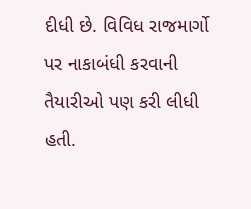દીધી છે. વિવિધ રાજમાર્ગો પર નાકાબંધી કરવાની તૈયારીઓ પણ કરી લીધી હતી.